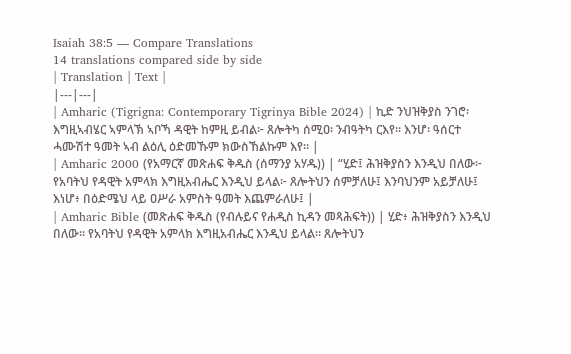Isaiah 38:5 — Compare Translations
14 translations compared side by side
| Translation | Text |
|---|---|
| Amharic (Tigrigna: Contemporary Tigrinya Bible 2024) | ኪድ ንህዝቅያስ ንገሮ፡ እግዚኣብሄር ኣምላኽ ኣቦኻ ዳዊት ከምዚ ይብል፦ ጸሎትካ ሰሚዐ፡ ንብዓትካ ርእየ። እንሆ፡ ዓሰርተ ሓሙሽተ ዓመት ኣብ ልዕሊ ዕድመኹም ክውስኸልኩም እየ። |
| Amharic 2000 (የአማርኛ መጽሐፍ ቅዱስ (ሰማንያ አሃዱ)) | “ሂድ፤ ሕዝቅያስን እንዲህ በለው፦ የአባትህ የዳዊት አምላክ እግዚአብሔር እንዲህ ይላል፦ ጸሎትህን ሰምቻለሁ፤ እንባህንም አይቻለሁ፤ እነሆ፥ በዕድሜህ ላይ ዐሥራ አምስት ዓመት እጨምራለሁ፤ |
| Amharic Bible (መጽሐፍ ቅዱስ (የብሉይና የሐዲስ ኪዳን መጻሕፍት)) | ሂድ፥ ሕዝቅያስን እንዲህ በለው። የአባትህ የዳዊት አምላክ እግዚአብሔር እንዲህ ይላል። ጸሎትህን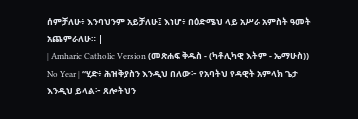ሰምቻለሁ፥ እንባህንም አይቻለሁ፤ እነሆ፥ በዕድሜህ ላይ አሥራ አምስት ዓመት አጨምራለሁ። |
| Amharic Catholic Version (መጽሐፍ ቅዱስ - (ካቶሊካዊ እትም - ኤማሁስ)) No Year | “ሂድ፥ ሕዝቅያስን እንዲህ በለው፦ የአባትህ የዳዊት አምላክ ጌታ እንዲህ ይላል፦ ጸሎትህን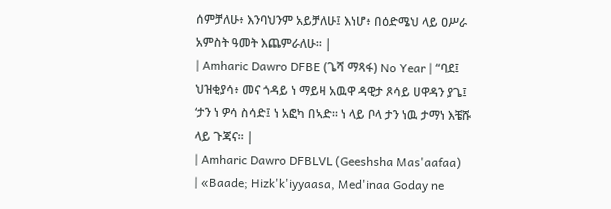ሰምቻለሁ፥ እንባህንም አይቻለሁ፤ እነሆ፥ በዕድሜህ ላይ ዐሥራ አምስት ዓመት እጨምራለሁ። |
| Amharic Dawro DFBE (ጌሻ ማጻፋ) No Year | “ባደ፤ ህዝቂያሳ፥ መና ጎዳይ ነ ማይዛ አዉዋ ዳዊታ ጾሳይ ሀዋዳን ያጌ፤ ‘ታን ነ ዎሳ ስሳድ፤ ነ አፎካ በኣድ። ነ ላይ ቦላ ታን ነዉ ታማነ እቼሹ ላይ ጉጃና። |
| Amharic Dawro DFBLVL (Geeshsha Mas'aafaa) | «Baade; Hizk'k'iyyaasa, Med'inaa Goday ne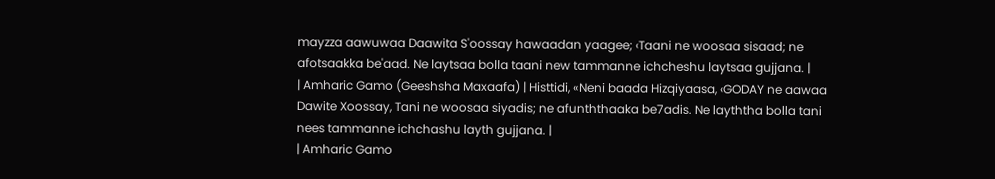mayzza aawuwaa Daawita S'oossay hawaadan yaagee; ‹Taani ne woosaa sisaad; ne afotsaakka be'aad. Ne laytsaa bolla taani new tammanne ichcheshu laytsaa gujjana. |
| Amharic Gamo (Geeshsha Maxaafa) | Histtidi, «Neni baada Hizqiyaasa, ‹GODAY ne aawaa Dawite Xoossay, Tani ne woosaa siyadis; ne afunththaaka be7adis. Ne layththa bolla tani nees tammanne ichchashu layth gujjana. |
| Amharic Gamo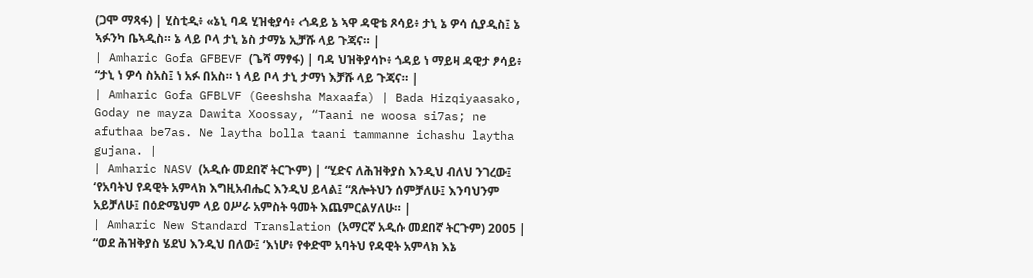(ጋሞ ማጻፋ) | ሂስቲዲ፥ «ኔኒ ባዳ ሂዝቂያሳ፥ ‹ጎዳይ ኔ ኣዋ ዳዊቴ ጾሳይ፥ ታኒ ኔ ዎሳ ሲያዲስ፤ ኔ ኣፉንካ ቤኣዲስ። ኔ ላይ ቦላ ታኒ ኔስ ታማኔ ኢቻሹ ላይ ጉጃና። |
| Amharic Gofa GFBEVF (ጌሻ ማፃፋ) | ባዳ ህዝቅያሳኮ፥ ጎዳይ ነ ማይዛ ዳዊታ ፆሳይ፥ “ታኒ ነ ዎሳ ስአስ፤ ነ አፉ በአስ። ነ ላይ ቦላ ታኒ ታማነ እቻሹ ላይ ጉጃና። |
| Amharic Gofa GFBLVF (Geeshsha Maxaafa) | Bada Hizqiyaasako, Goday ne mayza Dawita Xoossay, “Taani ne woosa si7as; ne afuthaa be7as. Ne laytha bolla taani tammanne ichashu laytha gujana. |
| Amharic NASV (አዲሱ መደበኛ ትርጒም) | “ሂድና ለሕዝቅያስ እንዲህ ብለህ ንገረው፤ ‘የአባትህ የዳዊት አምላክ እግዚአብሔር እንዲህ ይላል፤ “ጸሎትህን ሰምቻለሁ፤ እንባህንም አይቻለሁ፤ በዕድሜህም ላይ ዐሥራ አምስት ዓመት እጨምርልሃለሁ። |
| Amharic New Standard Translation (አማርኛ አዲሱ መደበኛ ትርጉም) 2005 | “ወደ ሕዝቅያስ ሄደህ እንዲህ በለው፤ ‘እነሆ፥ የቀድሞ አባትህ የዳዊት አምላክ እኔ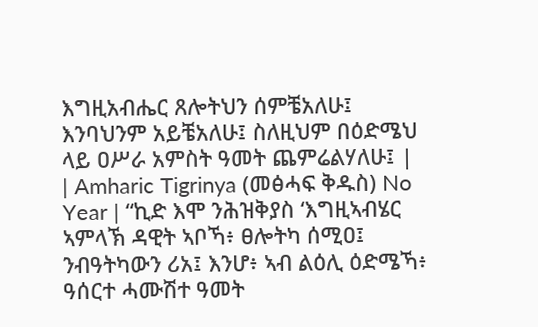እግዚአብሔር ጸሎትህን ሰምቼአለሁ፤ እንባህንም አይቼአለሁ፤ ስለዚህም በዕድሜህ ላይ ዐሥራ አምስት ዓመት ጨምሬልሃለሁ፤ |
| Amharic Tigrinya (መፅሓፍ ቅዱስ) No Year | “ኪድ እሞ ንሕዝቅያስ ‘እግዚኣብሄር ኣምላኽ ዳዊት ኣቦኻ፥ ፀሎትካ ሰሚዐ፤ ንብዓትካውን ሪአ፤ እንሆ፥ ኣብ ልዕሊ ዕድሜኻ፥ ዓሰርተ ሓሙሽተ ዓመት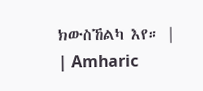ክውስኸልካ እየ። |
| Amharic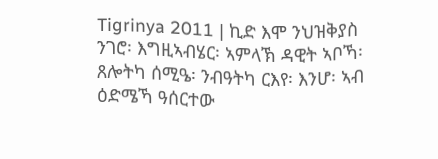Tigrinya 2011 | ኪድ እሞ ንህዝቅያስ ንገሮ፡ እግዚኣብሄር፡ ኣምላኽ ዳዊት ኣቦኻ፡ ጸሎትካ ሰሚዔ፡ ንብዓትካ ርእየ፡ እንሆ፡ ኣብ ዕድሜኻ ዓሰርተው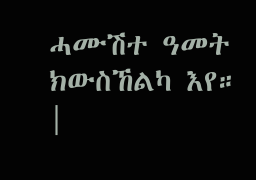ሓሙሽተ ዓመት ክውስኸልካ እየ። |